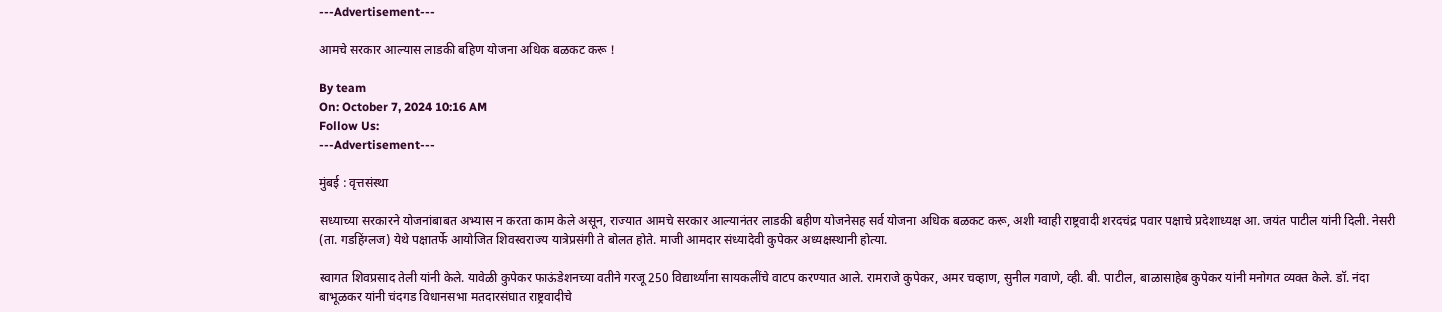---Advertisement---

आमचे सरकार आल्यास लाडकी बहिण योजना अधिक बळकट करू !

By team
On: October 7, 2024 10:16 AM
Follow Us:
---Advertisement---

मुंबई : वृत्तसंस्था

सध्याच्या सरकारने योजनांबाबत अभ्यास न करता काम केले असून, राज्यात आमचे सरकार आल्यानंतर लाडकी बहीण योजनेसह सर्व योजना अधिक बळकट करू, अशी ग्वाही राष्ट्रवादी शरदचंद्र पवार पक्षाचे प्रदेशाध्यक्ष आ. जयंत पाटील यांनी दिली. नेसरी (ता. गडहिंग्लज) येथे पक्षातर्फे आयोजित शिवस्वराज्य यात्रेप्रसंगी ते बोलत होते. माजी आमदार संध्यादेवी कुपेकर अध्यक्षस्थानी होत्या.

स्वागत शिवप्रसाद तेली यांनी केले. यावेळी कुपेकर फाऊंडेशनच्या वतीने गरजू 250 विद्यार्थ्यांना सायकलींचे वाटप करण्यात आले. रामराजे कुपेकर, अमर चव्हाण, सुनील गवाणे, व्ही. बी. पाटील, बाळासाहेब कुपेकर यांनी मनोगत व्यक्त केले. डॉ. नंदा बाभूळकर यांनी चंदगड विधानसभा मतदारसंघात राष्ट्रवादीचे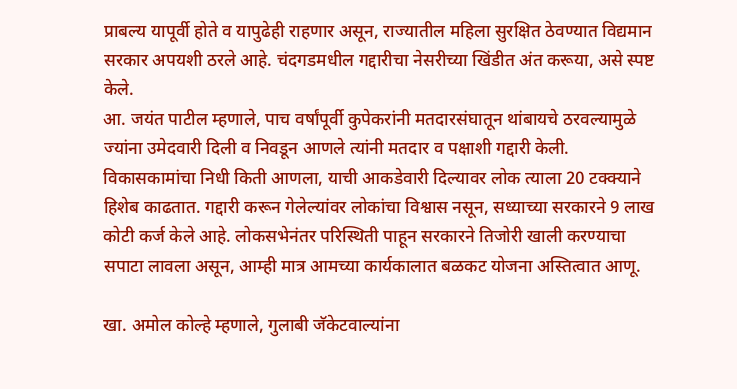प्राबल्य यापूर्वी होते व यापुढेही राहणार असून, राज्यातील महिला सुरक्षित ठेवण्यात विद्यमान सरकार अपयशी ठरले आहे. चंदगडमधील गद्दारीचा नेसरीच्या खिंडीत अंत करूया, असे स्पष्ट केले.
आ. जयंत पाटील म्हणाले, पाच वर्षांपूर्वी कुपेकरांनी मतदारसंघातून थांबायचे ठरवल्यामुळे ज्यांना उमेदवारी दिली व निवडून आणले त्यांनी मतदार व पक्षाशी गद्दारी केली. विकासकामांचा निधी किती आणला, याची आकडेवारी दिल्यावर लोक त्याला 20 टक्क्याने हिशेब काढतात. गद्दारी करून गेलेल्यांवर लोकांचा विश्वास नसून, सध्याच्या सरकारने 9 लाख कोटी कर्ज केले आहे. लोकसभेनंतर परिस्थिती पाहून सरकारने तिजोरी खाली करण्याचा सपाटा लावला असून, आम्ही मात्र आमच्या कार्यकालात बळकट योजना अस्तित्वात आणू.

खा. अमोल कोल्हे म्हणाले, गुलाबी जॅकेटवाल्यांना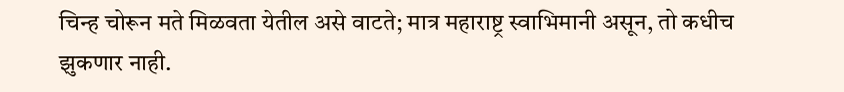चिन्ह चोरून मते मिळवता येतील असे वाटते; मात्र महाराष्ट्र स्वाभिमानी असून, तो कधीच झुकणार नाही.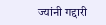ज्यांनी गद्दारी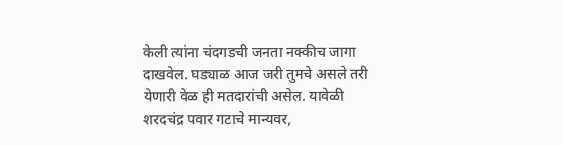केली त्यांना चंदगडची जनता नक्कीच जागा दाखवेल. घड्याळ आज जरी तुमचे असले तरी येणारी वेळ ही मतदारांची असेल. यावेळी शरदचंद्र पवार गटाचे मान्यवर,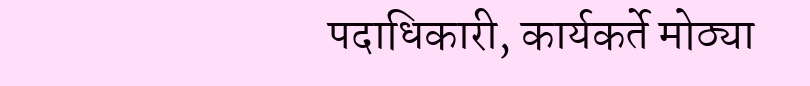पदाधिकारी, कार्यकर्ते मोठ्या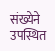संख्येने उपस्थित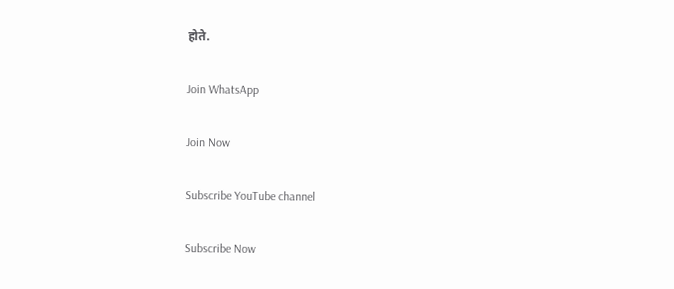होते.

Join WhatsApp

Join Now

Subscribe YouTube channel

Subscribe Now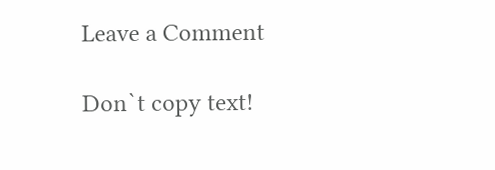Leave a Comment

Don`t copy text!